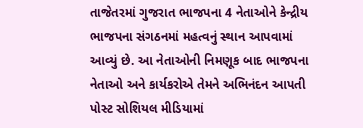તાજેતરમાં ગુજરાત ભાજપના 4 નેતાઓને કેન્દ્રીય ભાજપના સંગઠનમાં મહત્વનું સ્થાન આપવામાં આવ્યું છે. આ નેતાઓની નિમણૂક બાદ ભાજપના નેતાઓ અને કાર્યકરોએ તેમને અભિનંદન આપતી પોસ્ટ સોશિયલ મીડિયામાં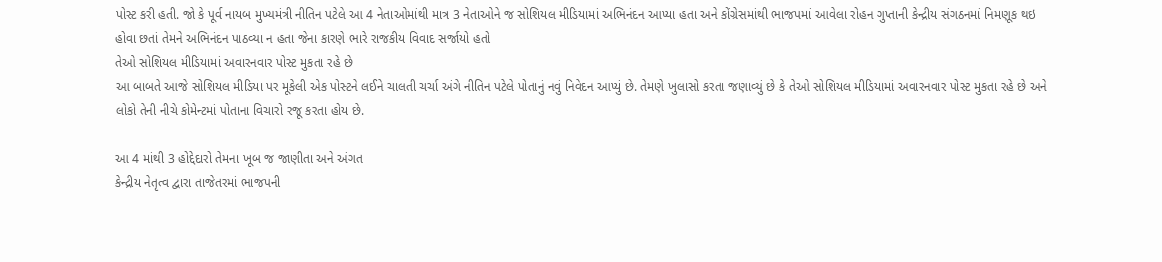પોસ્ટ કરી હતી. જો કે પૂર્વ નાયબ મુખ્યમંત્રી નીતિન પટેલે આ 4 નેતાઓમાંથી માત્ર 3 નેતાઓને જ સોશિયલ મીડિયામાં અભિનંદન આપ્યા હતા અને કોંગ્રેસમાંથી ભાજપમાં આવેલા રોહન ગુપ્તાની કેન્દ્રીય સંગઠનમાં નિમણૂક થઇ હોવા છતાં તેમને અભિનંદન પાઠવ્યા ન હતા જેના કારણે ભારે રાજકીય વિવાદ સર્જાયો હતો
તેઓ સોશિયલ મીડિયામાં અવારનવાર પોસ્ટ મુકતા રહે છે
આ બાબતે આજે સોશિયલ મીડિયા પર મૂકેલી એક પોસ્ટને લઈને ચાલતી ચર્ચા અંગે નીતિન પટેલે પોતાનું નવું નિવેદન આપ્યું છે. તેમણે ખુલાસો કરતા જણાવ્યું છે કે તેઓ સોશિયલ મીડિયામાં અવારનવાર પોસ્ટ મુકતા રહે છે અને લોકો તેની નીચે કોમેન્ટમાં પોતાના વિચારો રજૂ કરતા હોય છે.

આ 4 માંથી 3 હોદ્દેદારો તેમના ખૂબ જ જાણીતા અને અંગત
કેન્દ્રીય નેતૃત્વ દ્વારા તાજેતરમાં ભાજપની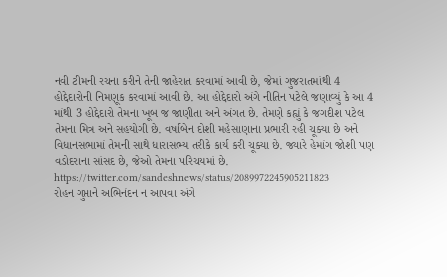નવી ટીમની રચના કરીને તેની જાહેરાત કરવામાં આવી છે, જેમાં ગુજરાતમાંથી 4 હોદ્દેદારોની નિમણૂક કરવામાં આવી છે. આ હોદ્દેદારો અંગે નીતિન પટેલે જણાવ્યું કે આ 4 માંથી 3 હોદ્દેદારો તેમના ખૂબ જ જાણીતા અને અંગત છે. તેમણે કહ્યું કે જગદીશ પટેલ તેમના મિત્ર અને સહયોગી છે. વર્ષાબેન દોશી મહેસાણાના પ્રભારી રહી ચૂક્યા છે અને વિધાનસભામાં તેમની સાથે ધારાસભ્ય તરીકે કાર્ય કરી ચૂક્યા છે. જ્યારે હેમાંગ જોશી પણ વડોદરાના સાંસદ છે, જેઓ તેમના પરિચયમાં છે.
https://twitter.com/sandeshnews/status/2089972245905211823
રોહન ગુપ્તાને અભિનંદન ન આપવા અંગે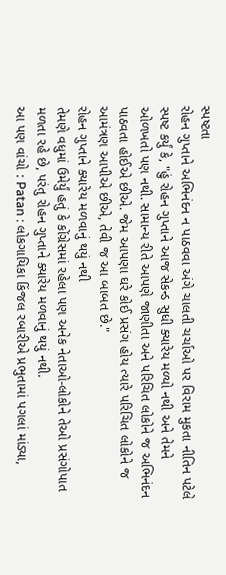સ્પષ્ટતા
રોહન ગુપ્તાને અભિનંદન ન પાઠવવા અંગે ચાલતી ચર્ચાઓ પર વિરામ મુકતા નીતિન પટેલે સ્પષ્ટ કર્યું કે, "હું રોહન ગુપ્તાને આજ સેકન્ડ સુધી ક્યારેય મળ્યો નથી અને તેમને ઓળખતો પણ નથી. સામાન્ય રીતે આપણે જાણીતા અને પરિચિત લોકોને જ અભિનંદન પાઠવતા હોઈએ છીએ. જેમ આપણા ઘરે કોઈ પ્રસંગ હોય ત્યારે પરિચિત લોકોને જ આમંત્રણ આપીએ છીએ, તેવી જ આ બાબત છે."
રોહન ગુપ્તાને ક્યારેય મળવાનું થયું નથી
તેમણે વધુમાં ઉમેર્યું હતું કે કોંગ્રેસમાં રહેલા પણ અનેક નેતાઓ-લોકોને તેઓ પ્રસંગોપાત મળતા રહે છે, પરંતુ રોહન ગુપ્તાને ક્યારેય મળવાનું થયું નથી.
આ પણ વાંચો : Patan : લોકગાયિકા કિંજલ રબારીએ પ્રભુતામાં પગલાં માંડ્યા,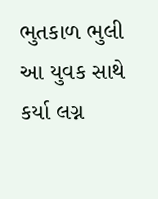ભુતકાળ ભુલી આ યુવક સાથે કર્યા લગ્ન